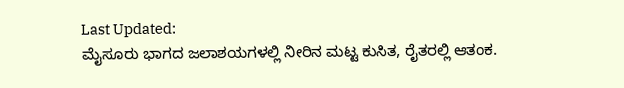Last Updated:
ಮೈಸೂರು ಭಾಗದ ಜಲಾಶಯಗಳಲ್ಲಿ ನೀರಿನ ಮಟ್ಟ ಕುಸಿತ, ರೈತರಲ್ಲಿ ಆತಂಕ.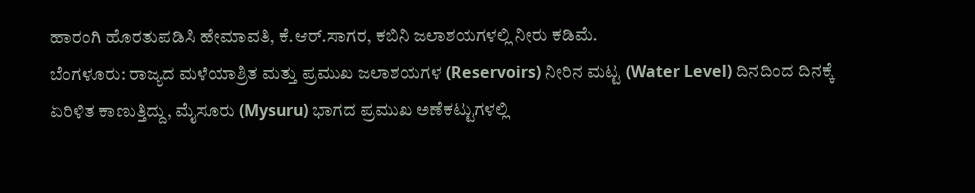ಹಾರಂಗಿ ಹೊರತುಪಡಿಸಿ ಹೇಮಾವತಿ, ಕೆ.ಆರ್.ಸಾಗರ, ಕಬಿನಿ ಜಲಾಶಯಗಳಲ್ಲಿ ನೀರು ಕಡಿಮೆ.
ಬೆಂಗಳೂರು: ರಾಜ್ಯದ ಮಳೆಯಾಶ್ರಿತ ಮತ್ತು ಪ್ರಮುಖ ಜಲಾಶಯಗಳ (Reservoirs) ನೀರಿನ ಮಟ್ಟ (Water Level) ದಿನದಿಂದ ದಿನಕ್ಕೆ ಏರಿಳಿತ ಕಾಣುತ್ತಿದ್ದು, ಮೈಸೂರು (Mysuru) ಭಾಗದ ಪ್ರಮುಖ ಅಣೆಕಟ್ಟುಗಳಲ್ಲಿ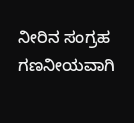ನೀರಿನ ಸಂಗ್ರಹ ಗಣನೀಯವಾಗಿ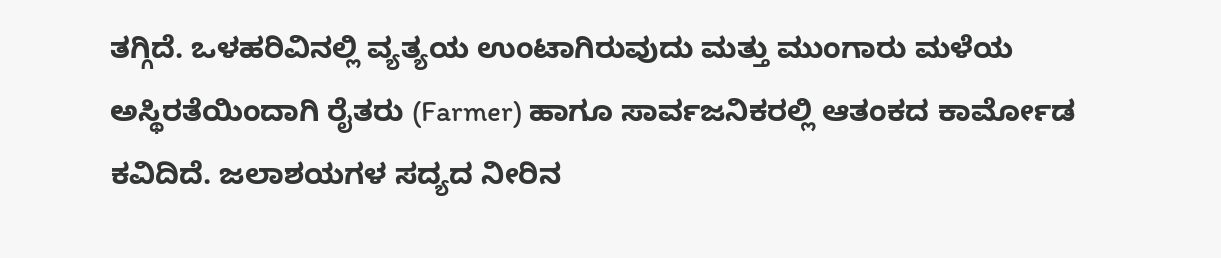ತಗ್ಗಿದೆ. ಒಳಹರಿವಿನಲ್ಲಿ ವ್ಯತ್ಯಯ ಉಂಟಾಗಿರುವುದು ಮತ್ತು ಮುಂಗಾರು ಮಳೆಯ ಅಸ್ಥಿರತೆಯಿಂದಾಗಿ ರೈತರು (Farmer) ಹಾಗೂ ಸಾರ್ವಜನಿಕರಲ್ಲಿ ಆತಂಕದ ಕಾರ್ಮೋಡ ಕವಿದಿದೆ. ಜಲಾಶಯಗಳ ಸದ್ಯದ ನೀರಿನ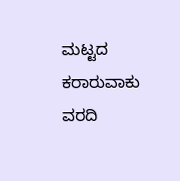ಮಟ್ಟದ ಕರಾರುವಾಕು ವರದಿ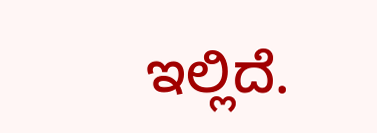ಇಲ್ಲಿದೆ.